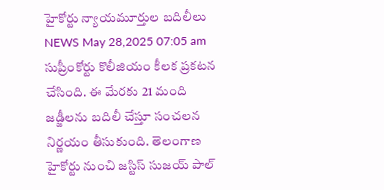హైకోర్టు న్యాయమూర్తుల బదిలీలు
NEWS May 28,2025 07:05 am
సుప్రీంకోర్టు కొలీజియం కీలక ప్రకటన చేసింది. ఈ మేరకు 21 మంది జడ్జీలను బదిలీ చేస్తూ సంచలన నిర్ణయం తీసుకుంది. తెలంగాణ హైకోర్టు నుంచి జస్టిస్ సుజయ్ పాల్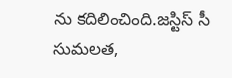ను కదిలించింది.జస్టిస్ సీ సుమలత,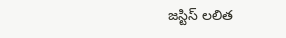జస్టిస్ లలిత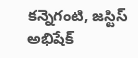కన్నెగంటి, జస్టిస్ అభిషేక్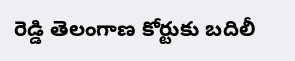రెడ్డి తెలంగాణ కోర్టుకు బదిలీ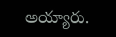అయ్యారు.